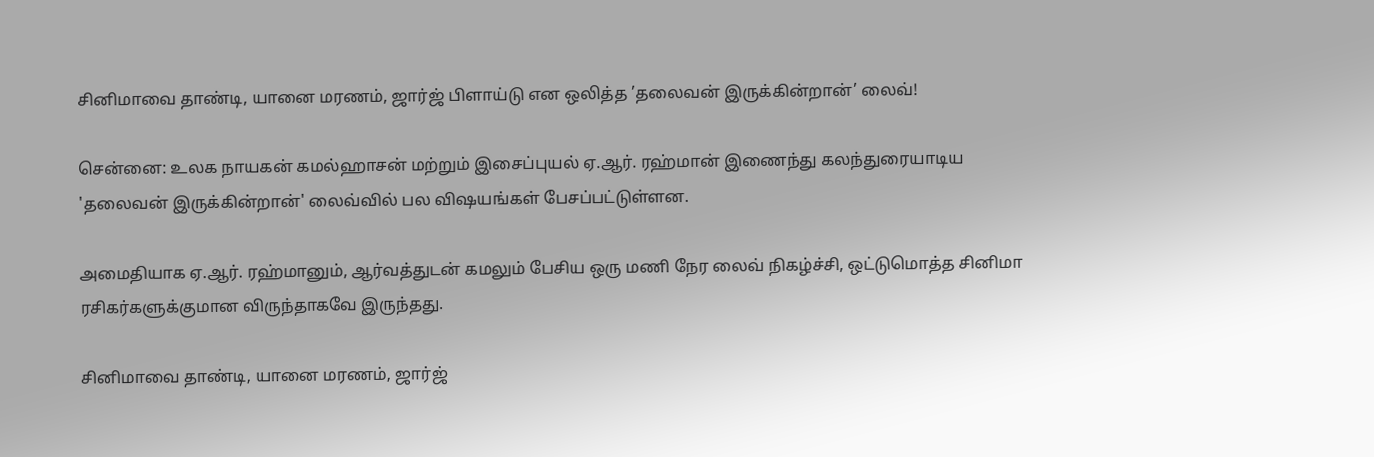சினிமாவை தாண்டி, யானை மரணம், ஜார்ஜ் பிளாய்டு என ஒலித்த ’தலைவன் இருக்கின்றான்’ லைவ்!

சென்னை: உலக நாயகன் கமல்ஹாசன் மற்றும் இசைப்புயல் ஏ.ஆர். ரஹ்மான் இணைந்து கலந்துரையாடிய 'தலைவன் இருக்கின்றான்' லைவ்வில் பல விஷயங்கள் பேசப்பட்டுள்ளன.

அமைதியாக ஏ.ஆர். ரஹ்மானும், ஆர்வத்துடன் கமலும் பேசிய ஒரு மணி நேர லைவ் நிகழ்ச்சி, ஒட்டுமொத்த சினிமா ரசிகர்களுக்குமான விருந்தாகவே இருந்தது.

சினிமாவை தாண்டி, யானை மரணம், ஜார்ஜ்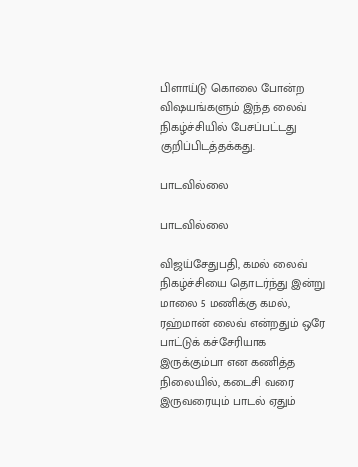பிளாய்டு கொலை போன்ற விஷயங்களும் இந்த லைவ் நிகழ்ச்சியில் பேசப்பட்டது குறிப்பிடத்தக்கது.

பாடவில்லை

பாடவில்லை

விஜய்சேதுபதி, கமல் லைவ் நிகழ்ச்சியை தொடர்ந்து இன்று மாலை 5 மணிக்கு கமல், ரஹ்மான் லைவ் என்றதும் ஒரே பாட்டுக் கச்சேரியாக இருக்கும்பா என கணித்த நிலையில், கடைசி வரை இருவரையும் பாடல் ஏதும்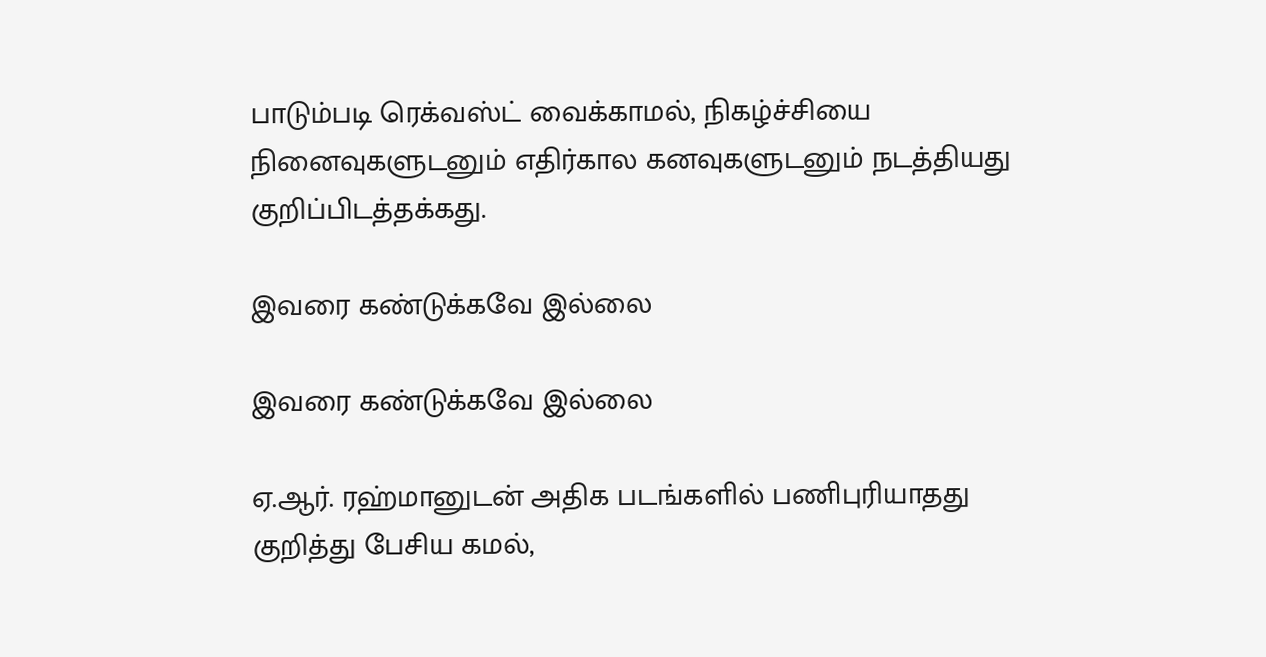பாடும்படி ரெக்வஸ்ட் வைக்காமல், நிகழ்ச்சியை நினைவுகளுடனும் எதிர்கால கனவுகளுடனும் நடத்தியது குறிப்பிடத்தக்கது.

இவரை கண்டுக்கவே இல்லை

இவரை கண்டுக்கவே இல்லை

ஏ.ஆர். ரஹ்மானுடன் அதிக படங்களில் பணிபுரியாதது குறித்து பேசிய கமல்,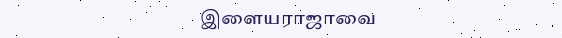இளையராஜாவை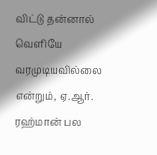விட்டு தன்னால் வெளியே வரமுடியவில்லை என்றும், ஏ.ஆர். ரஹ்மான் பல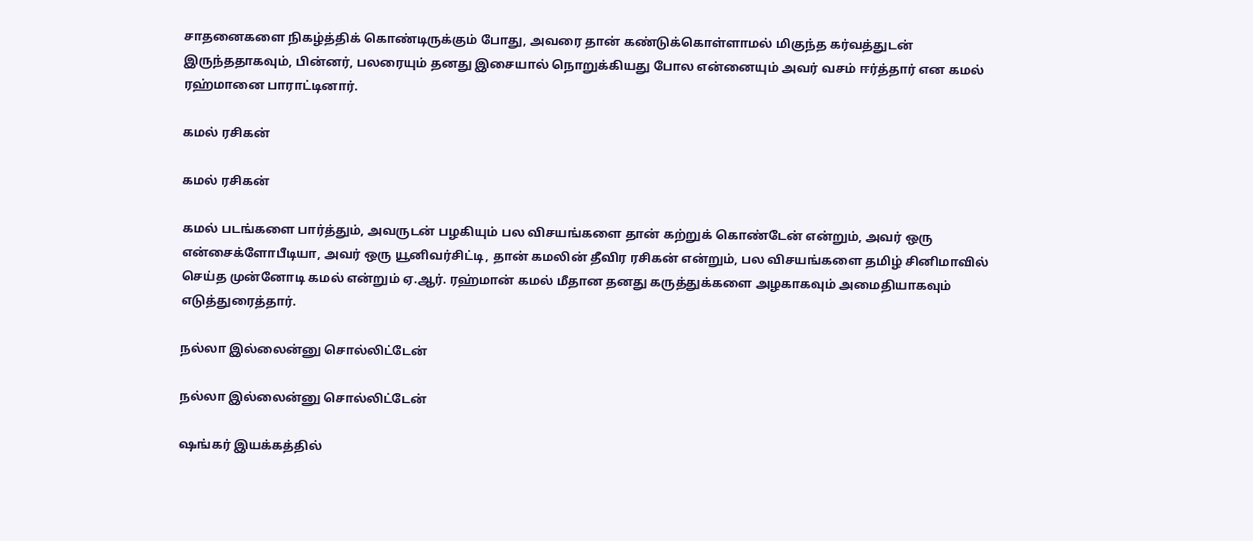சாதனைகளை நிகழ்த்திக் கொண்டிருக்கும் போது, அவரை தான் கண்டுக்கொள்ளாமல் மிகுந்த கர்வத்துடன் இருந்ததாகவும், பின்னர், பலரையும் தனது இசையால் நொறுக்கியது போல என்னையும் அவர் வசம் ஈர்த்தார் என கமல் ரஹ்மானை பாராட்டினார்.

கமல் ரசிகன்

கமல் ரசிகன்

கமல் படங்களை பார்த்தும், அவருடன் பழகியும் பல விசயங்களை தான் கற்றுக் கொண்டேன் என்றும், அவர் ஒரு என்சைக்ளோபீடியா, அவர் ஒரு யூனிவர்சிட்டி, தான் கமலின் தீவிர ரசிகன் என்றும், பல விசயங்களை தமிழ் சினிமாவில் செய்த முன்னோடி கமல் என்றும் ஏ.ஆர். ரஹ்மான் கமல் மீதான தனது கருத்துக்களை அழகாகவும் அமைதியாகவும் எடுத்துரைத்தார்.

நல்லா இல்லைன்னு சொல்லிட்டேன்

நல்லா இல்லைன்னு சொல்லிட்டேன்

ஷங்கர் இயக்கத்தில்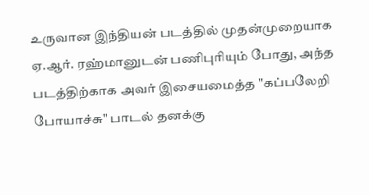உருவான இந்தியன் படத்தில் முதன்முறையாக ஏ.ஆர். ரஹ்மானுடன் பணிபுரியும் போது, அந்த படத்திற்காக அவர் இசையமைத்த "கப்பலேறி போயாச்சு" பாடல் தனக்கு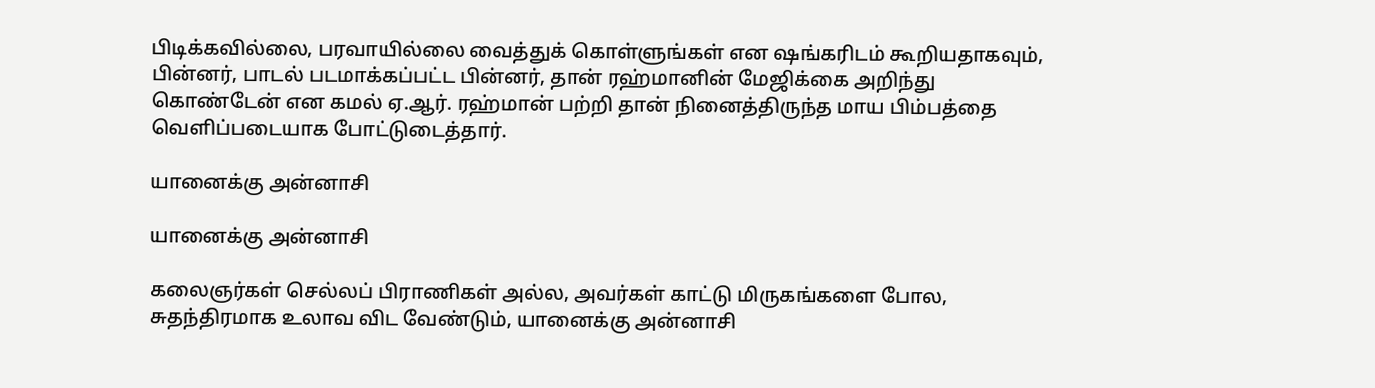பிடிக்கவில்லை, பரவாயில்லை வைத்துக் கொள்ளுங்கள் என ஷங்கரிடம் கூறியதாகவும், பின்னர், பாடல் படமாக்கப்பட்ட பின்னர், தான் ரஹ்மானின் மேஜிக்கை அறிந்து கொண்டேன் என கமல் ஏ.ஆர். ரஹ்மான் பற்றி தான் நினைத்திருந்த மாய பிம்பத்தை வெளிப்படையாக போட்டுடைத்தார்.

யானைக்கு அன்னாசி

யானைக்கு அன்னாசி

கலைஞர்கள் செல்லப் பிராணிகள் அல்ல, அவர்கள் காட்டு மிருகங்களை போல, சுதந்திரமாக உலாவ விட வேண்டும், யானைக்கு அன்னாசி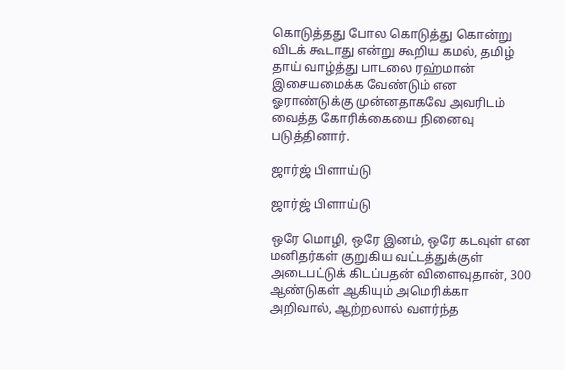கொடுத்தது போல கொடுத்து கொன்று விடக் கூடாது என்று கூறிய கமல், தமிழ் தாய் வாழ்த்து பாடலை ரஹ்மான் இசையமைக்க வேண்டும் என ஓராண்டுக்கு முன்னதாகவே அவரிடம் வைத்த கோரிக்கையை நினைவு படுத்தினார்.

ஜார்ஜ் பிளாய்டு

ஜார்ஜ் பிளாய்டு

ஒரே மொழி, ஒரே இனம், ஒரே கடவுள் என மனிதர்கள் குறுகிய வட்டத்துக்குள் அடைபட்டுக் கிடப்பதன் விளைவுதான், 300 ஆண்டுகள் ஆகியும் அமெரிக்கா அறிவால், ஆற்றலால் வளர்ந்த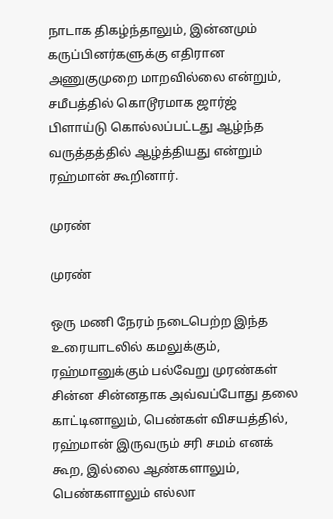நாடாக திகழ்ந்தாலும், இன்னமும் கருப்பினர்களுக்கு எதிரான அணுகுமுறை மாறவில்லை என்றும், சமீபத்தில் கொடூரமாக ஜார்ஜ் பிளாய்டு கொல்லப்பட்டது ஆழ்ந்த வருத்தத்தில் ஆழ்த்தியது என்றும் ரஹ்மான் கூறினார்.

முரண்

முரண்

ஒரு மணி நேரம் நடைபெற்ற இந்த உரையாடலில் கமலுக்கும், ரஹ்மானுக்கும் பல்வேறு முரண்கள் சின்ன சின்னதாக அவ்வப்போது தலை காட்டினாலும், பெண்கள் விசயத்தில், ரஹ்மான் இருவரும் சரி சமம் எனக் கூற, இல்லை ஆண்களாலும், பெண்களாலும் எல்லா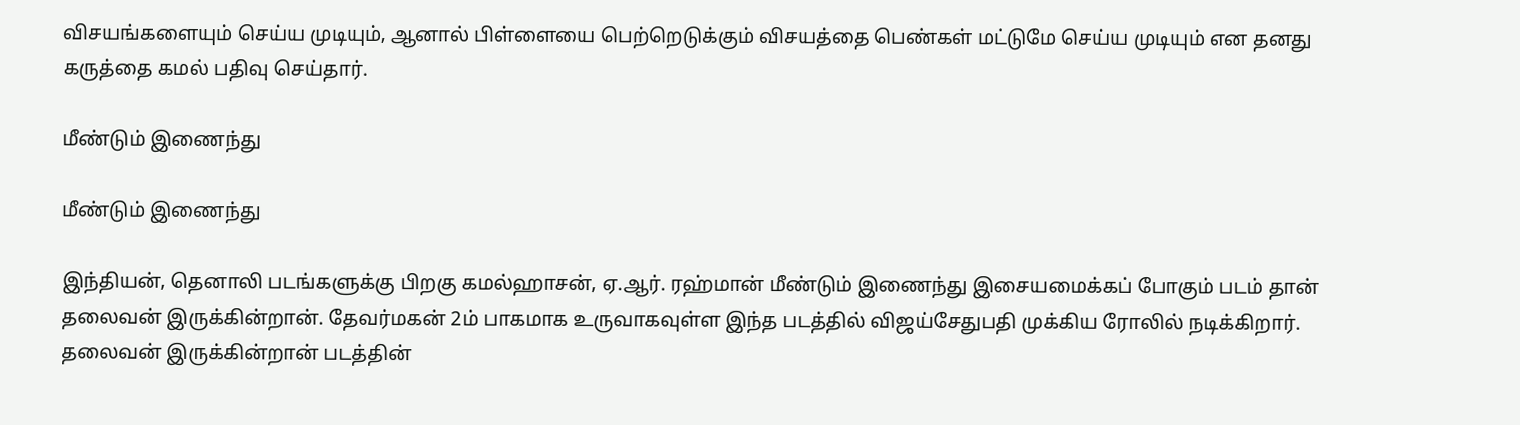விசயங்களையும் செய்ய முடியும், ஆனால் பிள்ளையை பெற்றெடுக்கும் விசயத்தை பெண்கள் மட்டுமே செய்ய முடியும் என தனது கருத்தை கமல் பதிவு செய்தார்.

மீண்டும் இணைந்து

மீண்டும் இணைந்து

இந்தியன், தெனாலி படங்களுக்கு பிறகு கமல்ஹாசன், ஏ.ஆர். ரஹ்மான் மீண்டும் இணைந்து இசையமைக்கப் போகும் படம் தான் தலைவன் இருக்கின்றான். தேவர்மகன் 2ம் பாகமாக உருவாகவுள்ள இந்த படத்தில் விஜய்சேதுபதி முக்கிய ரோலில் நடிக்கிறார். தலைவன் இருக்கின்றான் படத்தின்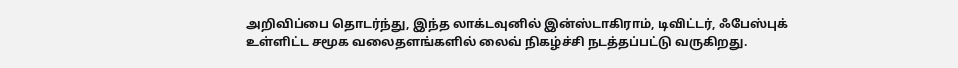அறிவிப்பை தொடர்ந்து, இந்த லாக்டவுனில் இன்ஸ்டாகிராம், டிவிட்டர், ஃபேஸ்புக் உள்ளிட்ட சமூக வலைதளங்களில் லைவ் நிகழ்ச்சி நடத்தப்பட்டு வருகிறது.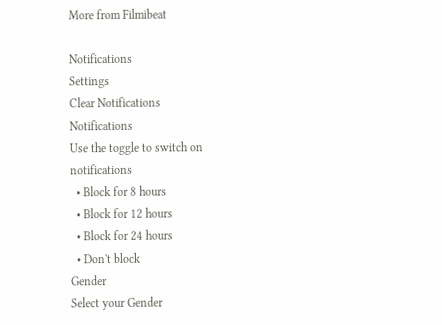More from Filmibeat

Notifications
Settings
Clear Notifications
Notifications
Use the toggle to switch on notifications
  • Block for 8 hours
  • Block for 12 hours
  • Block for 24 hours
  • Don't block
Gender
Select your Gender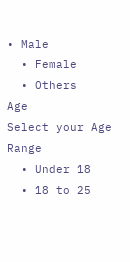• Male
  • Female
  • Others
Age
Select your Age Range
  • Under 18
  • 18 to 25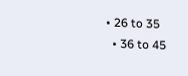• 26 to 35
  • 36 to 45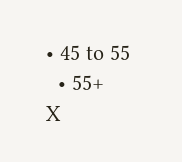• 45 to 55
  • 55+
X